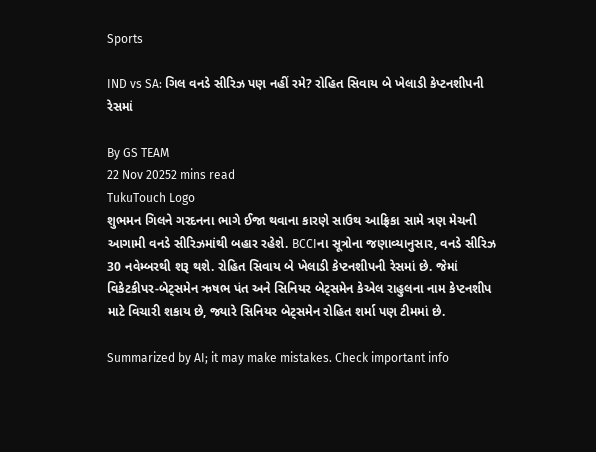Sports

IND vs SA: ગિલ વનડે સીરિઝ પણ નહીં રમે? રોહિત સિવાય બે ખેલાડી કેપ્ટનશીપની રેસમાં

By GS TEAM
22 Nov 20252 mins read
TukuTouch Logo
શુભમન ગિલને ગરદનના ભાગે ઈજા થવાના કારણે સાઉથ આફ્રિકા સામે ત્રણ મેચની આગામી વનડે સીરિઝમાંથી બહાર રહેશે. BCCIના સૂત્રોના જણાવ્યાનુસાર, વનડે સીરિઝ 30 નવેમ્બરથી શરૂ થશે. રોહિત સિવાય બે ખેલાડી કેપ્ટનશીપની રેસમાં છે. જેમાં વિકેટકીપર-બેટ્સમેન ઋષભ પંત અને સિનિયર બેટ્સમેન કેએલ રાહુલના નામ કેપ્ટનશીપ માટે વિચારી શકાય છે, જ્યારે સિનિયર બેટ્સમેન રોહિત શર્મા પણ ટીમમાં છે.

Summarized by AI; it may make mistakes. Check important info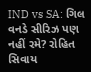IND vs SA: ગિલ વનડે સીરિઝ પણ નહીં રમે? રોહિત સિવાય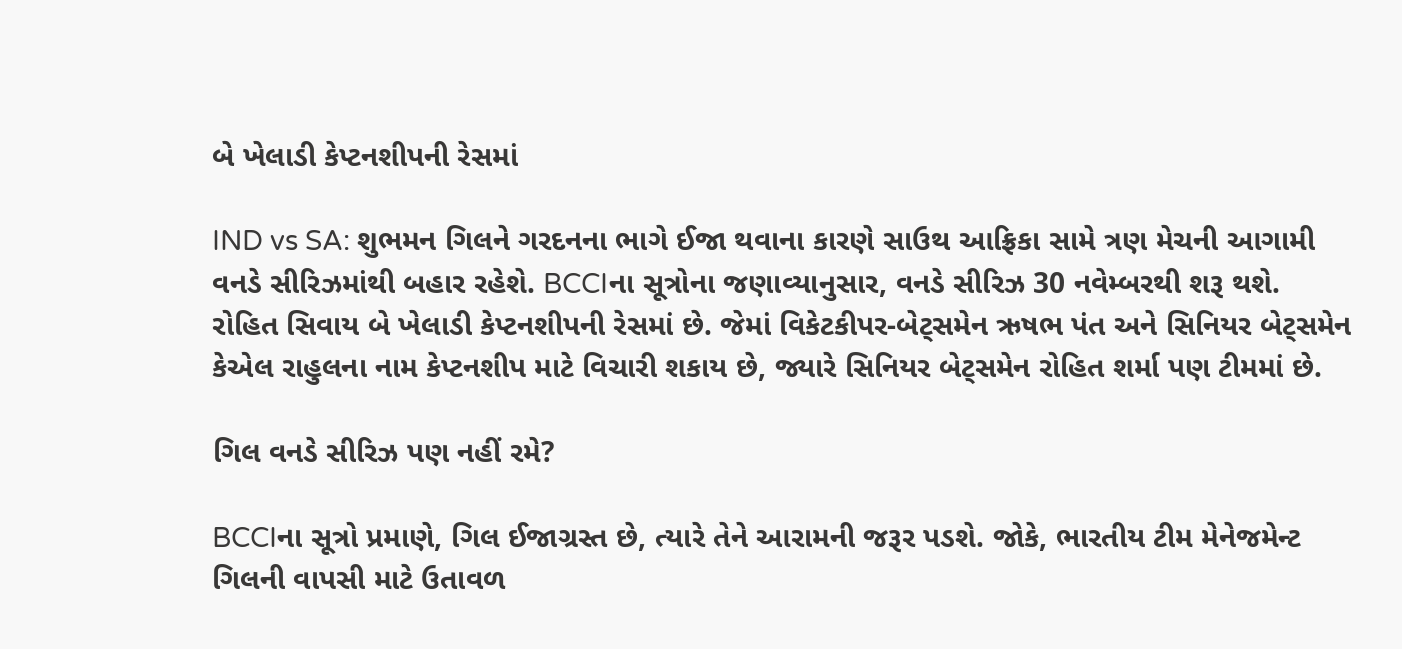બે ખેલાડી કેપ્ટનશીપની રેસમાં

IND vs SA: શુભમન ગિલને ગરદનના ભાગે ઈજા થવાના કારણે સાઉથ આફ્રિકા સામે ત્રણ મેચની આગામી વનડે સીરિઝમાંથી બહાર રહેશે. BCCIના સૂત્રોના જણાવ્યાનુસાર, વનડે સીરિઝ 30 નવેમ્બરથી શરૂ થશે. રોહિત સિવાય બે ખેલાડી કેપ્ટનશીપની રેસમાં છે. જેમાં વિકેટકીપર-બેટ્સમેન ઋષભ પંત અને સિનિયર બેટ્સમેન કેએલ રાહુલના નામ કેપ્ટનશીપ માટે વિચારી શકાય છે, જ્યારે સિનિયર બેટ્સમેન રોહિત શર્મા પણ ટીમમાં છે.

ગિલ વનડે સીરિઝ પણ નહીં રમે?

BCCIના સૂત્રો પ્રમાણે, ગિલ ઈજાગ્રસ્ત છે, ત્યારે તેને આરામની જરૂર પડશે. જોકે, ભારતીય ટીમ મેનેજમેન્ટ ગિલની વાપસી માટે ઉતાવળ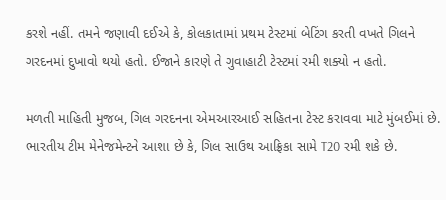કરશે નહીં. તમને જણાવી દઈએ કે, કોલકાતામાં પ્રથમ ટેસ્ટમાં બેટિંગ કરતી વખતે ગિલને ગરદનમાં દુખાવો થયો હતો. ઈજાને કારણે તે ગુવાહાટી ટેસ્ટમાં રમી શક્યો ન હતો.

મળતી માહિતી મુજબ, ગિલ ગરદનના એમઆરઆઈ સહિતના ટેસ્ટ કરાવવા માટે મુંબઈમાં છે. ભારતીય ટીમ મેનેજમેન્ટને આશા છે કે, ગિલ સાઉથ આફ્રિકા સામે T20 રમી શકે છે.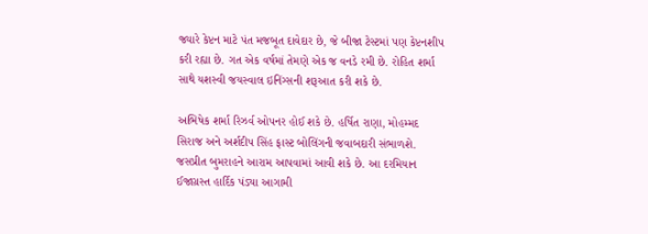જ્યારે કેપ્ટન માટે પંત મજબૂત દાવેદાર છે, જે બીજા ટેસ્ટમાં પણ કેપ્ટનશીપ કરી રહ્યા છે. ગત એક વર્ષમાં તેમણે એક જ વનડે રમી છે. રોહિત શર્મા સાથે યશસ્વી જયસ્વાલ ઇનિંગ્સની શરૂઆત કરી શકે છે.

અભિષેક શર્મા રિઝર્વ ઓપનર હોઈ શકે છે. હર્ષિત રાણા, મોહમ્મદ સિરાજ અને અર્શદીપ સિંહ ફાસ્ટ બોલિંગની જવાબદારી સંભાળશે. જસપ્રીત બુમરાહને આરામ આપવામાં આવી શકે છે. આ દરમિયાન ઈજાગ્રસ્ત હાર્દિક પંડ્યા આગામી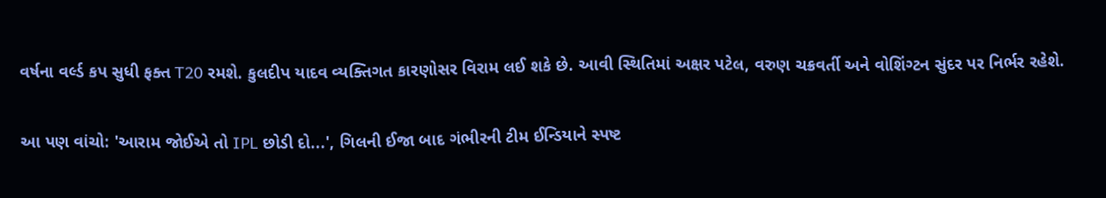વર્ષના વર્લ્ડ કપ સુધી ફક્ત T20 રમશે. કુલદીપ યાદવ વ્યક્તિગત કારણોસર વિરામ લઈ શકે છે. આવી સ્થિતિમાં અક્ષર પટેલ, વરુણ ચક્રવર્તી અને વોશિંગ્ટન સુંદર પર નિર્ભર રહેશે.

આ પણ વાંચો: 'આરામ જોઈએ તો IPL છોડી દો...', ગિલની ઈજા બાદ ગંભીરની ટીમ ઈન્ડિયાને સ્પષ્ટ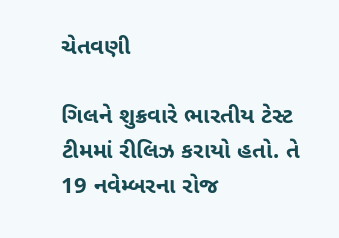ચેતવણી

ગિલને શુક્રવારે ભારતીય ટેસ્ટ ટીમમાં રીલિઝ કરાયો હતો. તે 19 નવેમ્બરના રોજ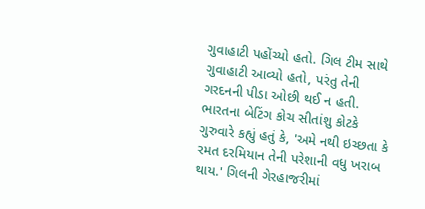ગુવાહાટી પહોંચ્યો હતો. ગિલ ટીમ સાથે ગુવાહાટી આવ્યો હતો, પરંતુ તેની ગરદનની પીડા ઓછી થઈ ન હતી. ભારતના બેટિંગ કોચ સીતાંશુ કોટકે ગુરુવારે કહ્યું હતું કે, 'અમે નથી ઇચ્છતા કે રમત દરમિયાન તેની પરેશાની વધુ ખરાબ થાય.' ગિલની ગેરહાજરીમાં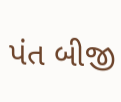પંત બીજી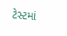ટેસ્ટમાં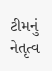ટીમનું નેતૃત્વ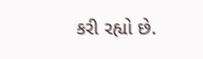કરી રહ્યો છે.